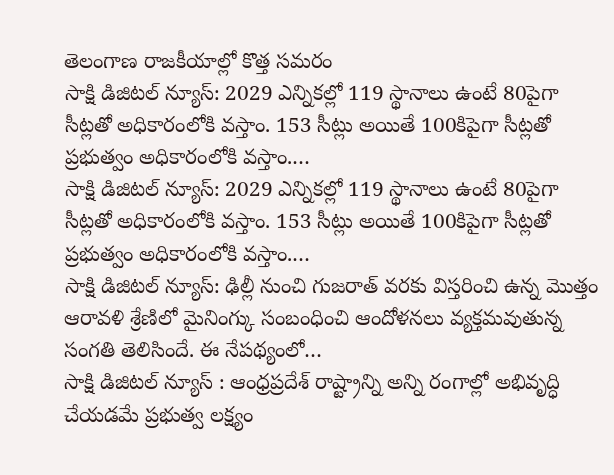తెలంగాణ రాజకీయాల్లో కొత్త సమరం
సాక్షి డిజిటల్ న్యూస్: 2029 ఎన్నికల్లో 119 స్థానాలు ఉంటే 80పైగా సీట్లతో అధికారంలోకి వస్తాం. 153 సీట్లు అయితే 100కిపైగా సీట్లతో ప్రభుత్వం అధికారంలోకి వస్తాం.…
సాక్షి డిజిటల్ న్యూస్: 2029 ఎన్నికల్లో 119 స్థానాలు ఉంటే 80పైగా సీట్లతో అధికారంలోకి వస్తాం. 153 సీట్లు అయితే 100కిపైగా సీట్లతో ప్రభుత్వం అధికారంలోకి వస్తాం.…
సాక్షి డిజిటల్ న్యూస్: ఢిల్లీ నుంచి గుజరాత్ వరకు విస్తరించి ఉన్న మొత్తం ఆరావళి శ్రేణిలో మైనింగ్కు సంబంధించి ఆందోళనలు వ్యక్తమవుతున్న సంగతి తెలిసిందే. ఈ నేపథ్యంలో…
సాక్షి డిజిటల్ న్యూస్ : ఆంధ్రప్రదేశ్ రాష్ట్రాన్ని అన్ని రంగాల్లో అభివృద్ధి చేయడమే ప్రభుత్వ లక్ష్యం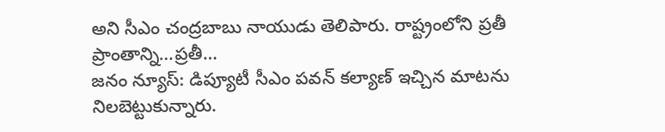అని సీఎం చంద్రబాబు నాయుడు తెలిపారు. రాష్ట్రంలోని ప్రతీ ప్రాంతాన్ని…ప్రతీ…
జనం న్యూస్: డిప్యూటీ సీఎం పవన్ కల్యాణ్ ఇచ్చిన మాటను నిలబెట్టుకున్నారు.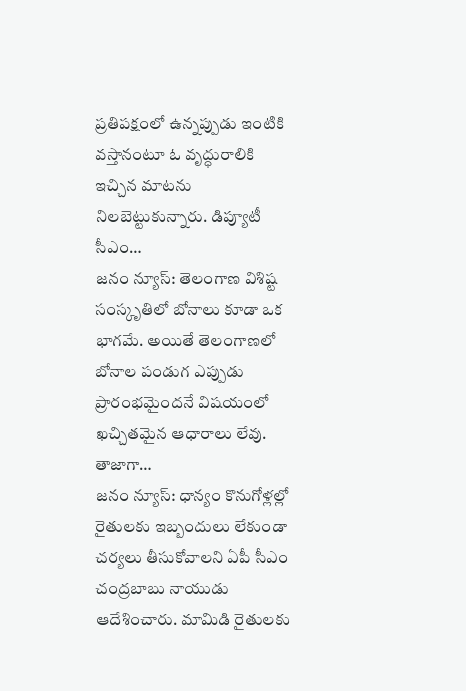ప్రతిపక్షంలో ఉన్నప్పుడు ఇంటికి వస్తానంటూ ఓ వృద్ధురాలికి ఇచ్చిన మాటను నిలబెట్టుకున్నారు. డిప్యూటీ సీఎం…
జనం న్యూస్: తెలంగాణ విశిష్ట సంస్కృతిలో బోనాలు కూడా ఒక భాగమే. అయితే తెలంగాణలో బోనాల పండుగ ఎప్పుడు ప్రారంభమైందనే విషయంలో ఖచ్చితమైన ఆధారాలు లేవు. తాజాగా…
జనం న్యూస్: ధాన్యం కొనుగోళ్లల్లో రైతులకు ఇబ్బందులు లేకుండా చర్యలు తీసుకోవాలని ఏపీ సీఎం చంద్రబాబు నాయుడు ఆదేశించారు. మామిడి రైతులకు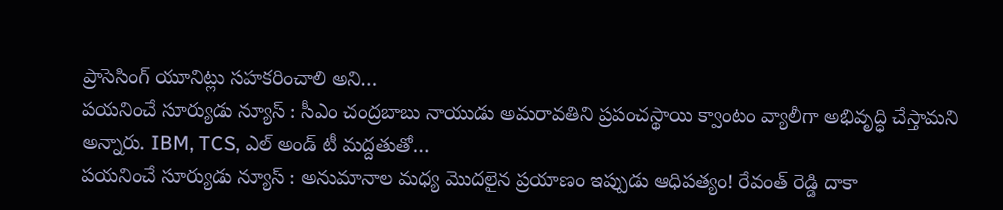ప్రాసెసింగ్ యూనిట్లు సహకరించాలి అని…
పయనించే సూర్యుడు న్యూస్ : సీఎం చంద్రబాబు నాయుడు అమరావతిని ప్రపంచస్థాయి క్వాంటం వ్యాలీగా అభివృద్ధి చేస్తామని అన్నారు. IBM, TCS, ఎల్ అండ్ టీ మద్దతుతో…
పయనించే సూర్యుడు న్యూస్ : అనుమానాల మధ్య మొదలైన ప్రయాణం ఇప్పుడు ఆధిపత్యం! రేవంత్ రెడ్డి దాకా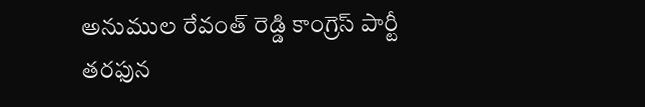అనుముల రేవంత్ రెడ్డి కాంగ్రెస్ పార్టీ తరఫున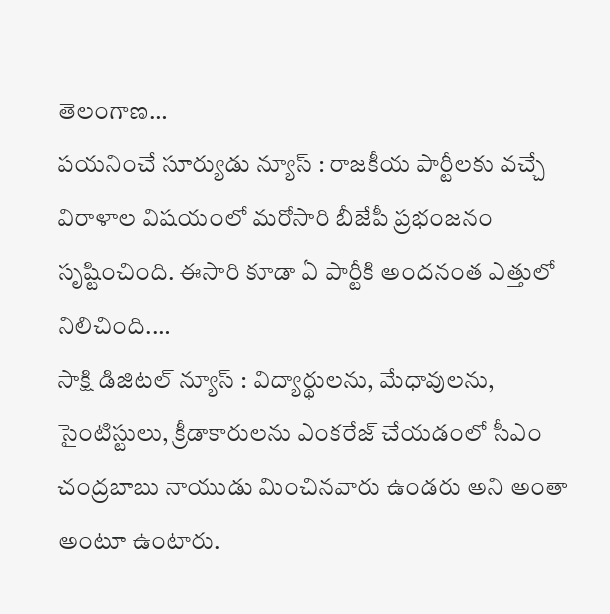తెలంగాణ…
పయనించే సూర్యుడు న్యూస్ : రాజకీయ పార్టీలకు వచ్చే విరాళాల విషయంలో మరోసారి బీజేపీ ప్రభంజనం సృష్టించింది. ఈసారి కూడా ఏ పార్టీకి అందనంత ఎత్తులో నిలిచింది.…
సాక్షి డిజిటల్ న్యూస్ : విద్యార్థులను, మేధావులను, సైంటిస్టులు, క్రీడాకారులను ఎంకరేజ్ చేయడంలో సీఎం చంద్రబాబు నాయుడు మించినవారు ఉండరు అని అంతా అంటూ ఉంటారు.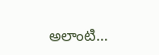అలాంటి…